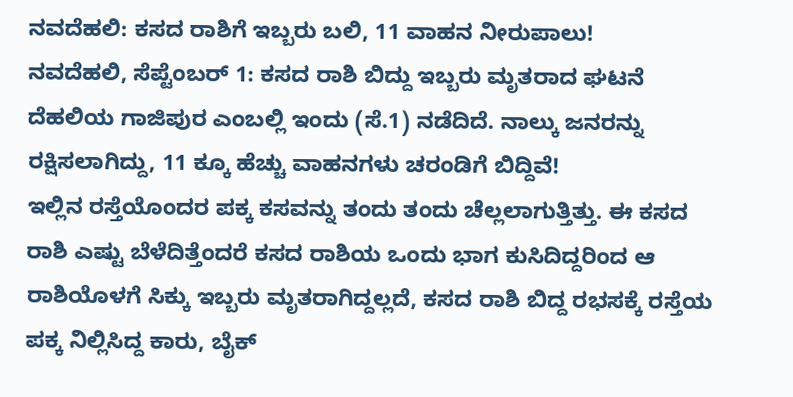ನವದೆಹಲಿ: ಕಸದ ರಾಶಿಗೆ ಇಬ್ಬರು ಬಲಿ, 11 ವಾಹನ ನೀರುಪಾಲು!
ನವದೆಹಲಿ, ಸೆಪ್ಟೆಂಬರ್ 1: ಕಸದ ರಾಶಿ ಬಿದ್ದು ಇಬ್ಬರು ಮೃತರಾದ ಘಟನೆ ದೆಹಲಿಯ ಗಾಜಿಪುರ ಎಂಬಲ್ಲಿ ಇಂದು (ಸೆ.1) ನಡೆದಿದೆ. ನಾಲ್ಕು ಜನರನ್ನು ರಕ್ಷಿಸಲಾಗಿದ್ದು, 11 ಕ್ಕೂ ಹೆಚ್ಚು ವಾಹನಗಳು ಚರಂಡಿಗೆ ಬಿದ್ದಿವೆ!
ಇಲ್ಲಿನ ರಸ್ತೆಯೊಂದರ ಪಕ್ಕ ಕಸವನ್ನು ತಂದು ತಂದು ಚೆಲ್ಲಲಾಗುತ್ತಿತ್ತು. ಈ ಕಸದ ರಾಶಿ ಎಷ್ಟು ಬೆಳೆದಿತ್ತೆಂದರೆ ಕಸದ ರಾಶಿಯ ಒಂದು ಭಾಗ ಕುಸಿದಿದ್ದರಿಂದ ಆ ರಾಶಿಯೊಳಗೆ ಸಿಕ್ಕು ಇಬ್ಬರು ಮೃತರಾಗಿದ್ದಲ್ಲದೆ, ಕಸದ ರಾಶಿ ಬಿದ್ದ ರಭಸಕ್ಕೆ ರಸ್ತೆಯ ಪಕ್ಕ ನಿಲ್ಲಿಸಿದ್ದ ಕಾರು, ಬೈಕ್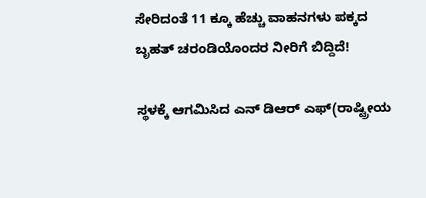ಸೇರಿದಂತೆ 11 ಕ್ಕೂ ಹೆಚ್ಚು ವಾಹನಗಳು ಪಕ್ಕದ ಬೃಹತ್ ಚರಂಡಿಯೊಂದರ ನೀರಿಗೆ ಬಿದ್ದಿದೆ!

ಸ್ಥಳಕ್ಕೆ ಆಗಮಿಸಿದ ಎನ್ ಡಿಆರ್ ಎಫ್(ರಾಷ್ಟ್ರೀಯ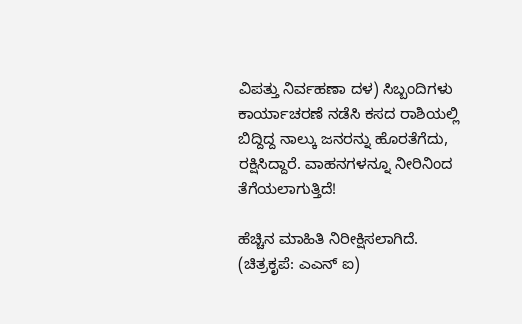ವಿಪತ್ತು ನಿರ್ವಹಣಾ ದಳ) ಸಿಬ್ಬಂದಿಗಳು ಕಾರ್ಯಾಚರಣೆ ನಡೆಸಿ ಕಸದ ರಾಶಿಯಲ್ಲಿ ಬಿದ್ದಿದ್ದ ನಾಲ್ಕು ಜನರನ್ನು ಹೊರತೆಗೆದು, ರಕ್ಷಿಸಿದ್ದಾರೆ. ವಾಹನಗಳನ್ನೂ ನೀರಿನಿಂದ ತೆಗೆಯಲಾಗುತ್ತಿದೆ!

ಹೆಚ್ಚಿನ ಮಾಹಿತಿ ನಿರೀಕ್ಷಿಸಲಾಗಿದೆ. (ಚಿತ್ರಕೃಪೆ: ಎಎನ್ ಐ)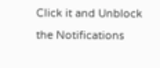Click it and Unblock the Notifications